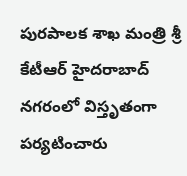పురపాలక శాఖ మంత్రి శ్రీ కేటీఆర్ హైదరాబాద్ నగరంలో విస్తృతంగా పర్యటించారు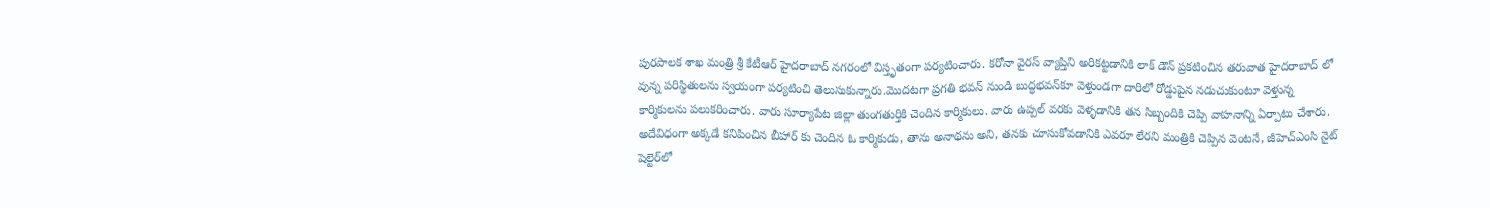పురపాలక శాఖ మంత్రి శ్రీ కేటీఆర్ హైదరాబాద్ నగరంలో విస్తృతంగా పర్యటించారు. కరోనా వైరస్ వ్యాప్తిని అరికట్టడానికి లాక్ డౌన్ ప్రకటించిన తరువాత హైదరాబాద్ లో వున్న పరిస్థితులను స్వయంగా పర్యటించి తెలుసుకున్నారు.మొదటగా ప్రగతి భవన్ నుండి బుద్ధభవన్‌కూ వెళ్తుండగా దారిలో రోడ్డుపైన నడుచుకుంటూ వెళ్తున్న కార్మికులను పలుకరించారు. వారు సూర్యాపేట జిల్లా తుంగతుర్తికి చెందిన కార్మికులు. వారు ఉప్పల్ వరకు వెళ్ళడానికి తన సిబ్బందికి చెప్పి వాహనాన్ని ఏర్పాటు చేశారు.
అదేవిధంగా అక్కడే కనిపించిన బీహార్ కు చెందిన ఓ కార్మికుడు, తాను అనాథను అని, తనకు చూసుకోవడానికి ఎవరూ లేరని మంత్రికి చెప్పిన వెంటనే, జీహెచ్ఎంసి నైట్ షెల్టెర్‌లో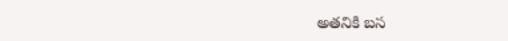అతనికి బస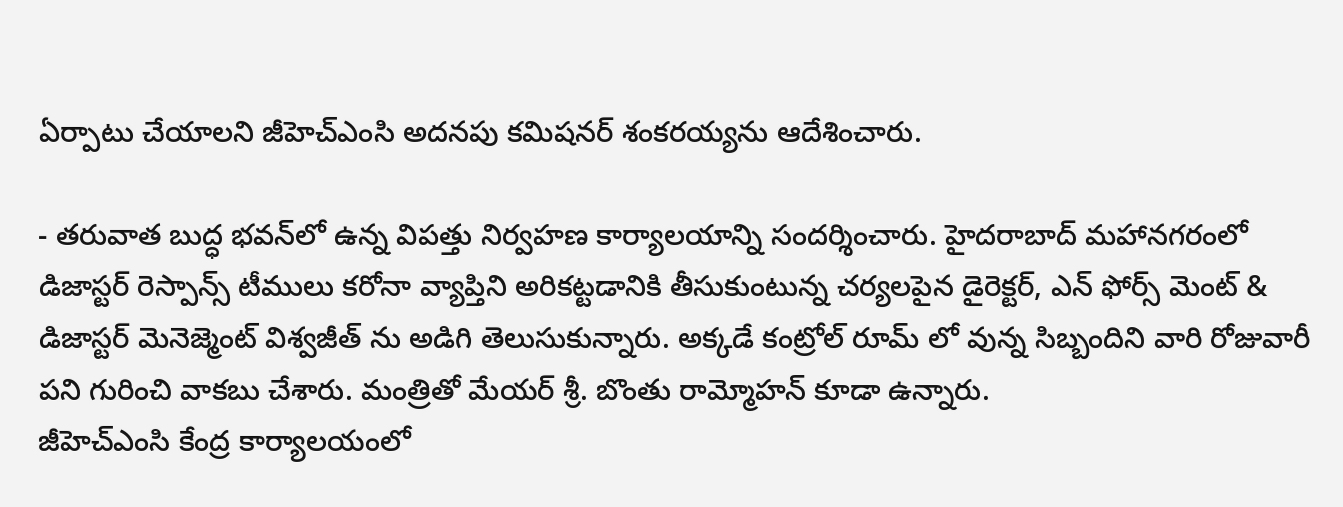ఏర్పాటు చేయాలని జీహెచ్ఎంసి అదనపు కమిషనర్ శంకరయ్యను ఆదేశించారు.

- తరువాత బుద్ధ భవన్‌లో ఉన్న విపత్తు నిర్వహణ కార్యాలయాన్ని సందర్శించారు. హైదరాబాద్ మహానగరంలో డిజాస్టర్ రెస్పాన్స్ టీములు కరోనా వ్యాప్తిని అరికట్టడానికి తీసుకుంటున్న చర్యలపైన డైరెక్టర్, ఎన్ ఫోర్స్ మెంట్ & డిజాస్టర్ మెనెజ్మెంట్ విశ్వజీత్ ను అడిగి తెలుసుకున్నారు. అక్కడే కంట్రోల్ రూమ్ లో వున్న సిబ్బందిని వారి రోజువారీ పని గురించి వాకబు చేశారు. మంత్రితో మేయర్ శ్రీ. బొంతు రామ్మోహన్ కూడా ఉన్నారు.
జీహెచ్ఎంసి కేంద్ర కార్యాలయంలో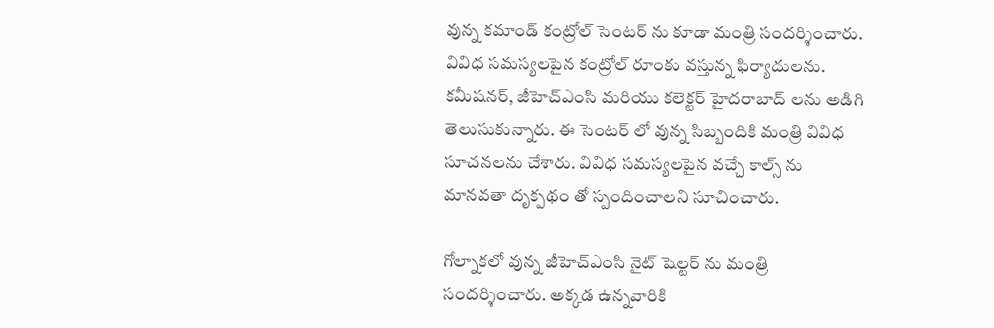వున్న కమాండ్ కంట్రోల్ సెంటర్ ను కూడా మంత్రి సందర్శించారు. వివిధ సమస్యలపైన కంట్రోల్ రూంకు వస్తున్న ఫిర్యాదులను. కమీషనర్, జీహెచ్ఎంసి మరియు కలెక్టర్ హైదరాబాద్ లను అడిగి తెలుసుకున్నారు. ఈ సెంటర్ లో వున్న సిబ్బందికి మంత్రి వివిధ సూచనలను చేశారు. వివిధ సమస్యలపైన వచ్చే కాల్స్ ను మానవతా దృక్పథం తో స్పందించాలని సూచించారు.

గోల్నాకలో వున్న జీహెచ్ఎంసి నైట్ షెల్టర్ ను మంత్రి సందర్శించారు. అక్కడ ఉన్నవారికి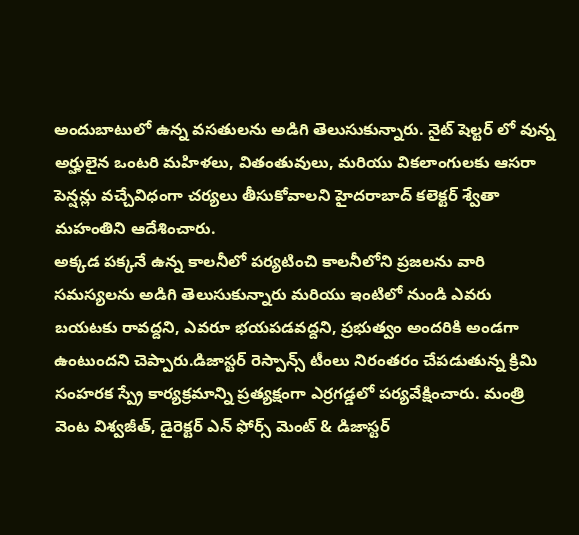అందుబాటులో ఉన్న వసతులను అడిగి తెలుసుకున్నారు. నైట్ షెల్టర్ లో వున్న అర్హులైన ఒంటరి మహిళలు, వితంతువులు, మరియు వికలాంగులకు ఆసరా పెన్షన్లు వచ్చేవిధంగా చర్యలు తీసుకోవాలని హైదరాబాద్ కలెక్టర్ శ్వేతా మహంతిని ఆదేశించారు.
అక్కడ పక్కనే ఉన్న కాలనీలో పర్యటించి కాలనీలోని ప్రజలను వారి సమస్యలను అడిగి తెలుసుకున్నారు మరియు ఇంటిలో నుండి ఎవరు బయటకు రావద్దని, ఎవరూ భయపడవద్దని, ప్రభుత్వం అందరికి అండగా ఉంటుందని చెప్పారు.డిజాస్టర్ రెస్పాన్స్ టీంలు నిరంతరం చేపడుతున్న క్రిమి సంహరక స్ప్రే కార్యక్రమాన్ని ప్రత్యక్షంగా ఎర్రగడ్డలో పర్యవేక్షించారు. మంత్రి వెంట విశ్వజీత్, డైరెక్టర్ ఎన్ ఫోర్స్ మెంట్ & డిజాస్టర్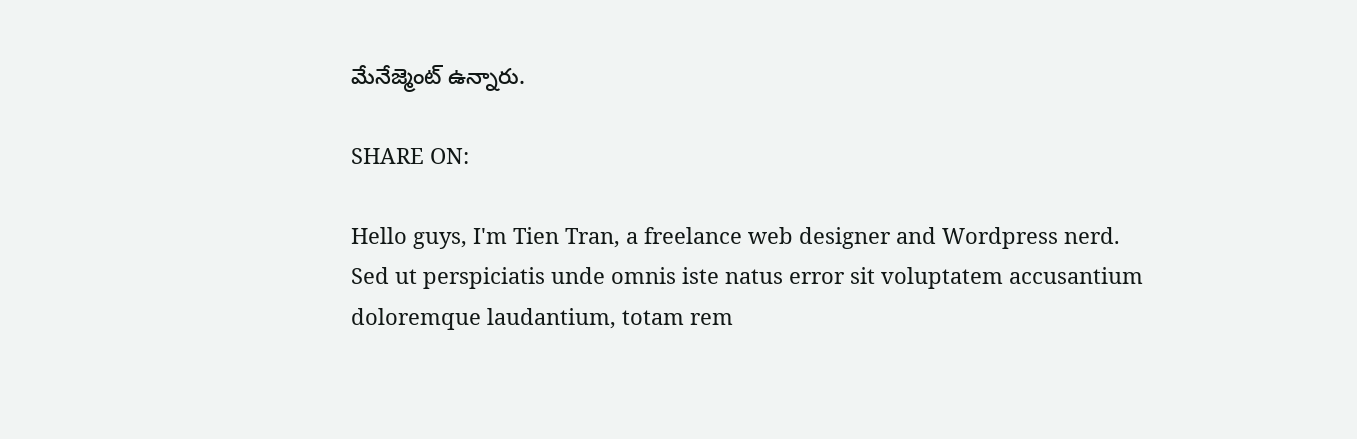మేనేజ్మెంట్ ఉన్నారు.

SHARE ON:

Hello guys, I'm Tien Tran, a freelance web designer and Wordpress nerd. Sed ut perspiciatis unde omnis iste natus error sit voluptatem accusantium doloremque laudantium, totam rem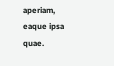aperiam, eaque ipsa quae.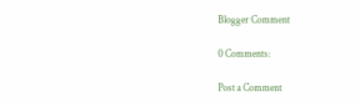Blogger Comment

0 Comments:

Post a Comment